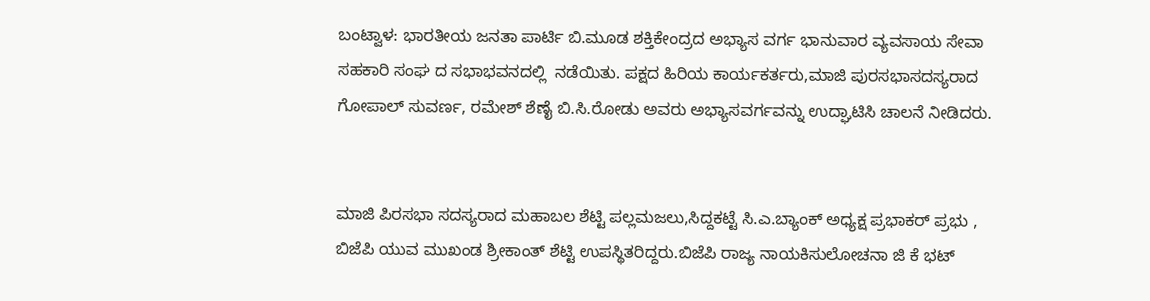ಬಂಟ್ವಾಳ: ಭಾರತೀಯ ಜನತಾ ಪಾರ್ಟಿ ಬಿ.ಮೂಡ ಶಕ್ತಿಕೇಂದ್ರದ ಅಭ್ಯಾಸ ವರ್ಗ ಭಾನುವಾರ ವ್ಯವಸಾಯ ಸೇವಾ ಸಹಕಾರಿ ಸಂಘ ದ ಸಭಾಭವನದಲ್ಲಿ  ನಡೆಯಿತು. ಪಕ್ಷದ ಹಿರಿಯ ಕಾರ್ಯಕರ್ತರು,ಮಾಜಿ ಪುರಸಭಾಸದಸ್ಯರಾದ ಗೋಪಾಲ್ ಸುವರ್ಣ, ರಮೇಶ್ ಶೆಣೈ ಬಿ.ಸಿ.ರೋಡು ಅವರು ಅಭ್ಯಾಸವರ್ಗವನ್ನು ಉದ್ಘಾಟಿಸಿ ಚಾಲನೆ ನೀಡಿದರು.


ಮಾಜಿ ಪಿರಸಭಾ ಸದಸ್ಯರಾದ ಮಹಾಬಲ ಶೆಟ್ಟಿ ಪಲ್ಲಮಜಲು,ಸಿದ್ದಕಟ್ಟೆ ಸಿ.ಎ.ಬ್ಯಾಂಕ್ ಅಧ್ಯಕ್ಷ ಪ್ರಭಾಕರ್ ಪ್ರಭು , ಬಿಜೆಪಿ ಯುವ ಮುಖಂಡ ಶ್ರೀಕಾಂತ್ ಶೆಟ್ಟಿ ಉಪಸ್ಥಿತರಿದ್ದರು.ಬಿಜೆಪಿ ರಾಜ್ಯ ನಾಯಕಿಸುಲೋಚನಾ ಜಿ ಕೆ ಭಟ್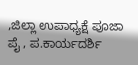,ಜಿಲ್ಲಾ ಉಪಾಧ್ಯಕ್ಷೆ ಪೂಜಾ ಪೈ , ಪ.ಕಾರ್ಯದರ್ಶಿ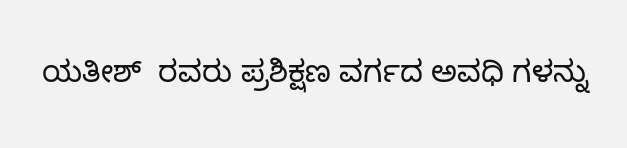ಯತೀಶ್  ರವರು ಪ್ರಶಿಕ್ಷಣ ವರ್ಗದ ಅವಧಿ ಗಳನ್ನು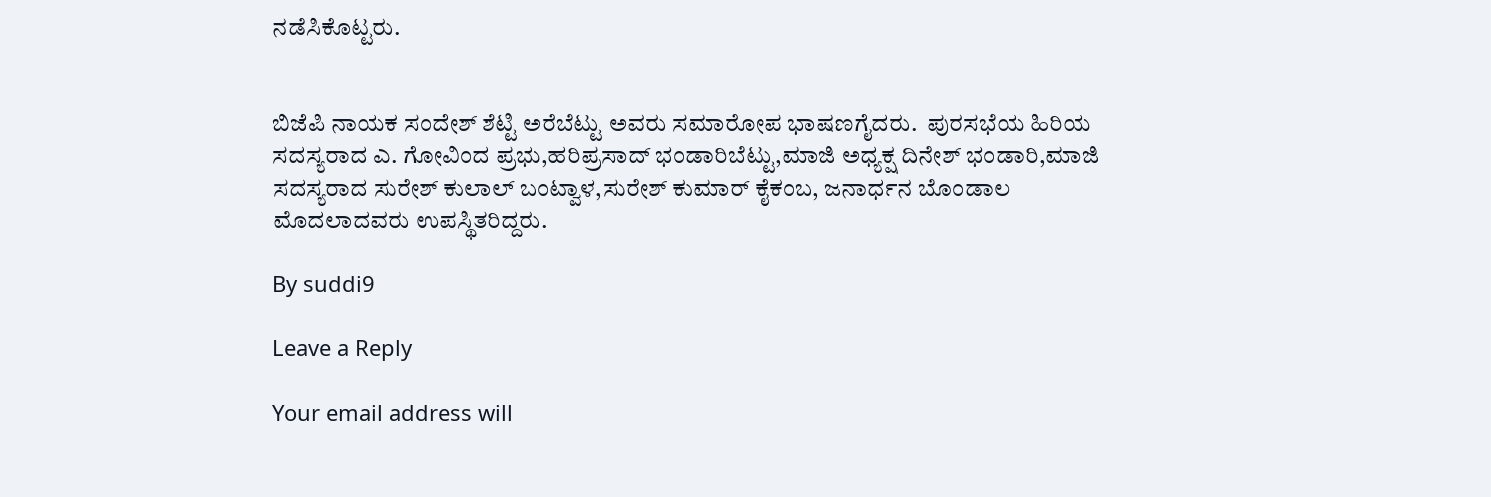ನಡೆಸಿಕೊಟ್ಟರು.


ಬಿಜೆಪಿ ನಾಯಕ ಸಂದೇಶ್ ಶೆಟ್ಟಿ ಅರೆಬೆಟ್ಟು ಅವರು ಸಮಾರೋಪ ಭಾಷಣಗೈದರು.  ಪುರಸಭೆಯ ಹಿರಿಯ ಸದಸ್ಯರಾದ ಎ. ಗೋವಿಂದ ಪ್ರಭು,ಹರಿಪ್ರಸಾದ್ ಭಂಡಾರಿಬೆಟ್ಟು,ಮಾಜಿ ಅಧ್ಯಕ್ಷ ದಿನೇಶ್ ಭಂಡಾರಿ,ಮಾಜಿ ಸದಸ್ಯರಾದ ಸುರೇಶ್ ಕುಲಾಲ್ ಬಂಟ್ವಾಳ,ಸುರೇಶ್ ಕುಮಾರ್ ಕೈಕಂಬ, ಜನಾರ್ಧನ ಬೊಂಡಾಲ ಮೊದಲಾದವರು ಉಪಸ್ಥಿತರಿದ್ದರು.

By suddi9

Leave a Reply

Your email address will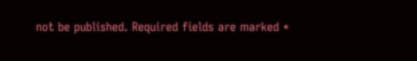not be published. Required fields are marked *